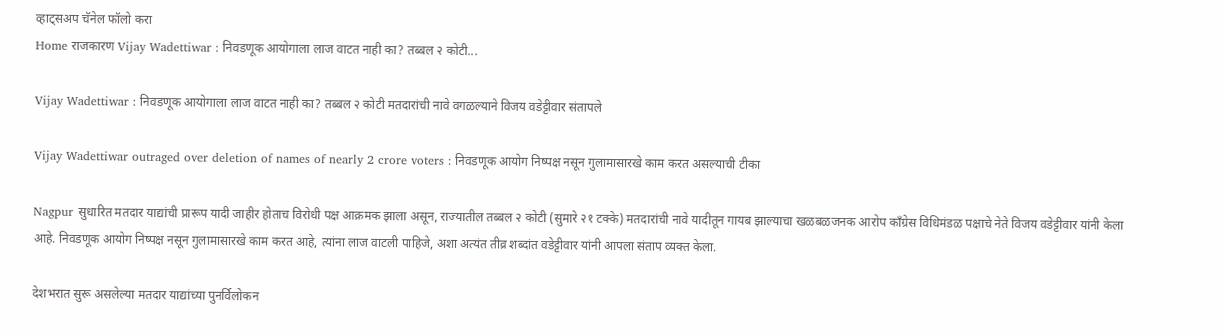व्हाट्सअप चॅनेल फॉलो करा
Home राजकारण Vijay Wadettiwar : निवडणूक आयोगाला लाज वाटत नाही का? तब्बल २ कोटी...

Vijay Wadettiwar : निवडणूक आयोगाला लाज वाटत नाही का? तब्बल २ कोटी मतदारांची नावे वगळल्याने विजय वडेट्टीवार संतापले

Vijay Wadettiwar outraged over deletion of names of nearly 2 crore voters : निवडणूक आयोग निष्पक्ष नसून गुलामासारखे काम करत असल्याची टीका

Nagpur सुधारित मतदार याद्यांची प्रारूप यादी जाहीर होताच विरोधी पक्ष आक्रमक झाला असून, राज्यातील तब्बल २ कोटी (सुमारे २१ टक्के) मतदारांची नावे यादीतून गायब झाल्याचा खळबळजनक आरोप काँग्रेस विधिमंडळ पक्षाचे नेते विजय वडेट्टीवार यांनी केला आहे. निवडणूक आयोग निष्पक्ष नसून गुलामासारखे काम करत आहे, त्यांना लाज वाटली पाहिजे, अशा अत्यंत तीव्र शब्दांत वडेट्टीवार यांनी आपला संताप व्यक्त केला.

देशभरात सुरू असलेल्या मतदार याद्यांच्या पुनर्विलोकन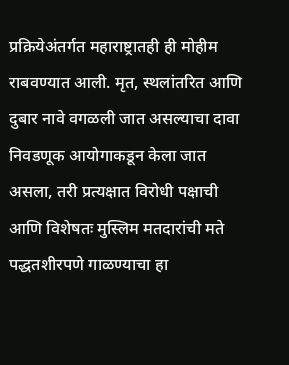प्रक्रियेअंतर्गत महाराष्ट्रातही ही मोहीम राबवण्यात आली. मृत, स्थलांतरित आणि दुबार नावे वगळली जात असल्याचा दावा निवडणूक आयोगाकडून केला जात असला, तरी प्रत्यक्षात विरोधी पक्षाची आणि विशेषतः मुस्लिम मतदारांची मते पद्धतशीरपणे गाळण्याचा हा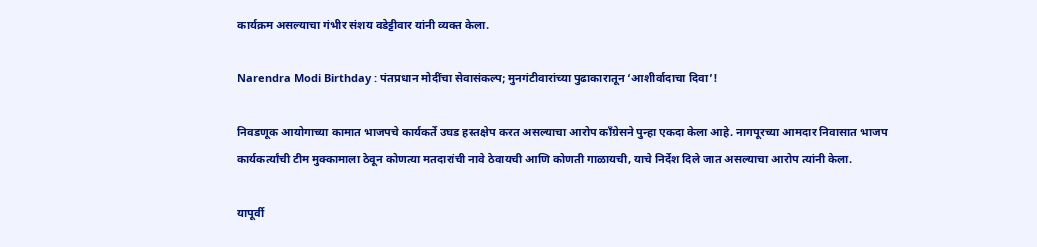कार्यक्रम असल्याचा गंभीर संशय वडेट्टीवार यांनी व्यक्त केला.

Narendra Modi Birthday : पंतप्रधान मोदींचा सेवासंकल्प; मुनगंटीवारांच्या पुढाकारातून ‘आशीर्वादाचा दिवा’!

निवडणूक आयोगाच्या कामात भाजपचे कार्यकर्ते उघड हस्तक्षेप करत असल्याचा आरोप काँग्रेसने पुन्हा एकदा केला आहे. नागपूरच्या आमदार निवासात भाजप कार्यकर्त्यांची टीम मुक्कामाला ठेवून कोणत्या मतदारांची नावे ठेवायची आणि कोणती गाळायची, याचे निर्देश दिले जात असल्याचा आरोप त्यांनी केला.

यापूर्वी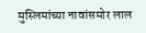मुस्लिमांच्या नावांसमोर लाल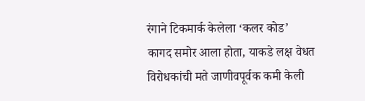रंगाने टिकमार्क केलेला ‘कलर कोड’ कागद समोर आला होता, याकडे लक्ष वेधत विरोधकांची मते जाणीवपूर्वक कमी केली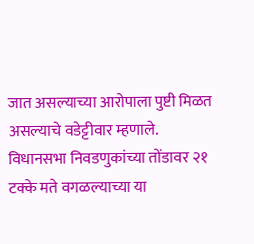जात असल्याच्या आरोपाला पुष्टी मिळत असल्याचे वडेट्टीवार म्हणाले. विधानसभा निवडणुकांच्या तोंडावर २१ टक्के मते वगळल्याच्या या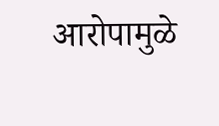आरोपामुळे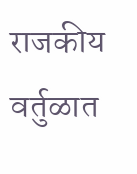राजकीय वर्तुळात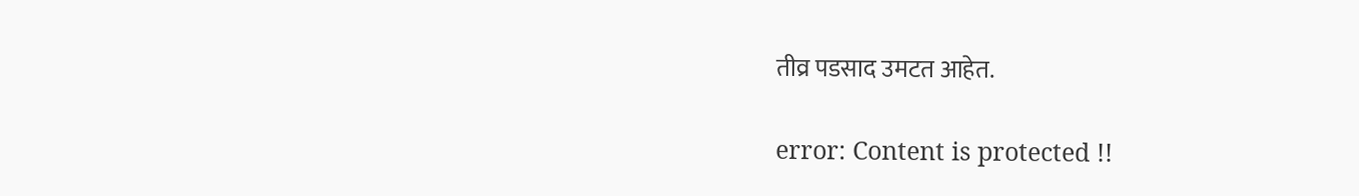तीव्र पडसाद उमटत आहेत.

error: Content is protected !!